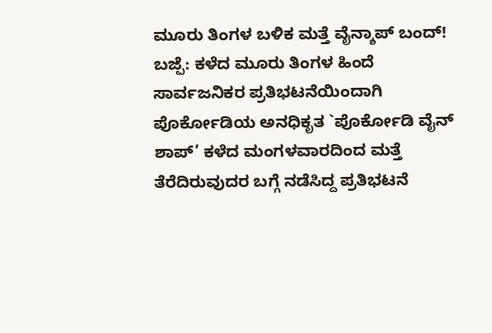ಮೂರು ತಿಂಗಳ ಬಳಿಕ ಮತ್ತೆ ವೈನ್ಶಾಪ್ ಬಂದ್!
ಬಜ್ಪೆ: ಕಳೆದ ಮೂರು ತಿಂಗಳ ಹಿಂದೆ ಸಾರ್ವಜನಿಕರ ಪ್ರತಿಭಟನೆಯಿಂದಾಗಿ ಪೊರ್ಕೋಡಿಯ ಅನಧಿಕೃತ `ಪೊರ್ಕೋಡಿ ವೈನ್ ಶಾಪ್’ ಕಳೆದ ಮಂಗಳವಾರದಿಂದ ಮತ್ತೆ ತೆರೆದಿರುವುದರ ಬಗ್ಗೆ ನಡೆಸಿದ್ದ ಪ್ರತಿಭಟನೆ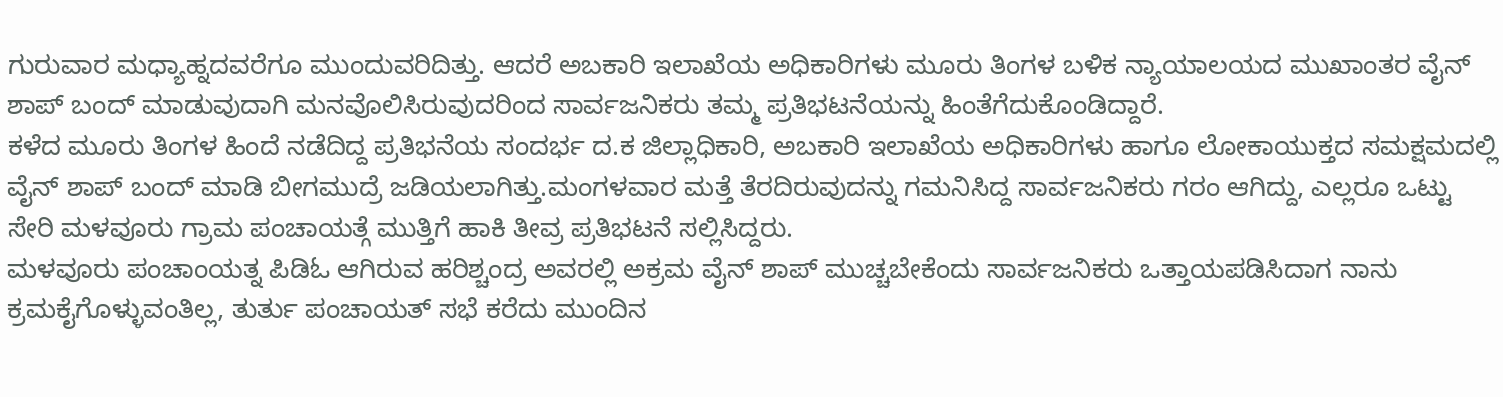ಗುರುವಾರ ಮಧ್ಯಾಹ್ನದವರೆಗೂ ಮುಂದುವರಿದಿತ್ತು. ಆದರೆ ಅಬಕಾರಿ ಇಲಾಖೆಯ ಅಧಿಕಾರಿಗಳು ಮೂರು ತಿಂಗಳ ಬಳಿಕ ನ್ಯಾಯಾಲಯದ ಮುಖಾಂತರ ವೈನ್ ಶಾಪ್ ಬಂದ್ ಮಾಡುವುದಾಗಿ ಮನವೊಲಿಸಿರುವುದರಿಂದ ಸಾರ್ವಜನಿಕರು ತಮ್ಮ ಪ್ರತಿಭಟನೆಯನ್ನು ಹಿಂತೆಗೆದುಕೊಂಡಿದ್ದಾರೆ.
ಕಳೆದ ಮೂರು ತಿಂಗಳ ಹಿಂದೆ ನಡೆದಿದ್ದ ಪ್ರತಿಭನೆಯ ಸಂದರ್ಭ ದ.ಕ ಜಿಲ್ಲಾಧಿಕಾರಿ, ಅಬಕಾರಿ ಇಲಾಖೆಯ ಅಧಿಕಾರಿಗಳು ಹಾಗೂ ಲೋಕಾಯುಕ್ತದ ಸಮಕ್ಷಮದಲ್ಲಿ ವೈನ್ ಶಾಪ್ ಬಂದ್ ಮಾಡಿ ಬೀಗಮುದ್ರೆ ಜಡಿಯಲಾಗಿತ್ತು.ಮಂಗಳವಾರ ಮತ್ತೆ ತೆರದಿರುವುದನ್ನು ಗಮನಿಸಿದ್ದ ಸಾರ್ವಜನಿಕರು ಗರಂ ಆಗಿದ್ದು, ಎಲ್ಲರೂ ಒಟ್ಟು ಸೇರಿ ಮಳವೂರು ಗ್ರಾಮ ಪಂಚಾಯತ್ಗೆ ಮುತ್ತಿಗೆ ಹಾಕಿ ತೀವ್ರ ಪ್ರತಿಭಟನೆ ಸಲ್ಲಿಸಿದ್ದರು.
ಮಳವೂರು ಪಂಚಾಂಯತ್ನ ಪಿಡಿಓ ಆಗಿರುವ ಹರಿಶ್ಚಂದ್ರ ಅವರಲ್ಲಿ ಅಕ್ರಮ ವೈನ್ ಶಾಪ್ ಮುಚ್ಚಬೇಕೆಂದು ಸಾರ್ವಜನಿಕರು ಒತ್ತಾಯಪಡಿಸಿದಾಗ ನಾನು ಕ್ರಮಕೈಗೊಳ್ಳುವಂತಿಲ್ಲ, ತುರ್ತು ಪಂಚಾಯತ್ ಸಭೆ ಕರೆದು ಮುಂದಿನ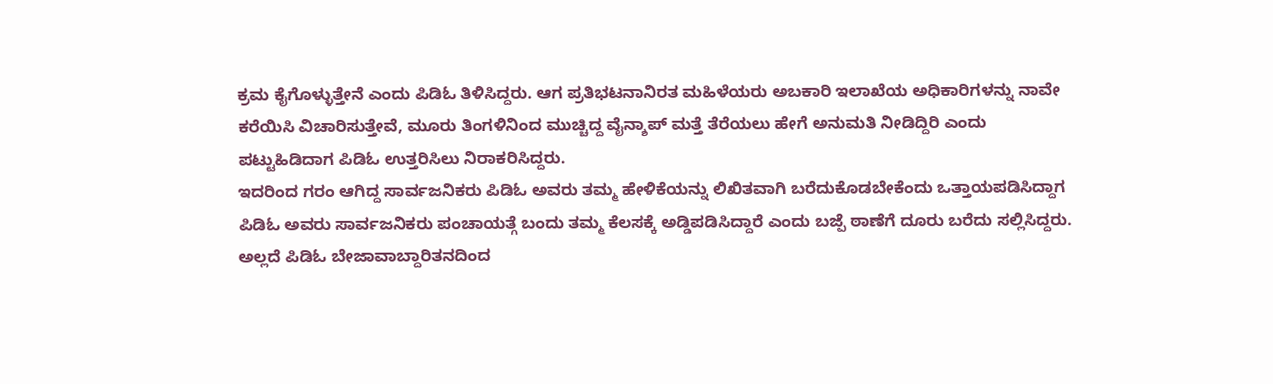ಕ್ರಮ ಕೈಗೊಳ್ಳುತ್ತೇನೆ ಎಂದು ಪಿಡಿಓ ತಿಳಿಸಿದ್ದರು. ಆಗ ಪ್ರತಿಭಟನಾನಿರತ ಮಹಿಳೆಯರು ಅಬಕಾರಿ ಇಲಾಖೆಯ ಅಧಿಕಾರಿಗಳನ್ನು ನಾವೇ ಕರೆಯಿಸಿ ವಿಚಾರಿಸುತ್ತೇವೆ, ಮೂರು ತಿಂಗಳಿನಿಂದ ಮುಚ್ಚಿದ್ದ ವೈನ್ಶಾಪ್ ಮತ್ತೆ ತೆರೆಯಲು ಹೇಗೆ ಅನುಮತಿ ನೀಡಿದ್ದಿರಿ ಎಂದು ಪಟ್ಟುಹಿಡಿದಾಗ ಪಿಡಿಓ ಉತ್ತರಿಸಿಲು ನಿರಾಕರಿಸಿದ್ದರು.
ಇದರಿಂದ ಗರಂ ಆಗಿದ್ದ ಸಾರ್ವಜನಿಕರು ಪಿಡಿಓ ಅವರು ತಮ್ಮ ಹೇಳಿಕೆಯನ್ನು ಲಿಖಿತವಾಗಿ ಬರೆದುಕೊಡಬೇಕೆಂದು ಒತ್ತಾಯಪಡಿಸಿದ್ದಾಗ ಪಿಡಿಓ ಅವರು ಸಾರ್ವಜನಿಕರು ಪಂಚಾಯತ್ಗೆ ಬಂದು ತಮ್ಮ ಕೆಲಸಕ್ಕೆ ಅಡ್ಡಿಪಡಿಸಿದ್ದಾರೆ ಎಂದು ಬಜ್ಪೆ ಠಾಣೆಗೆ ದೂರು ಬರೆದು ಸಲ್ಲಿಸಿದ್ದರು. ಅಲ್ಲದೆ ಪಿಡಿಓ ಬೇಜಾವಾಬ್ದಾರಿತನದಿಂದ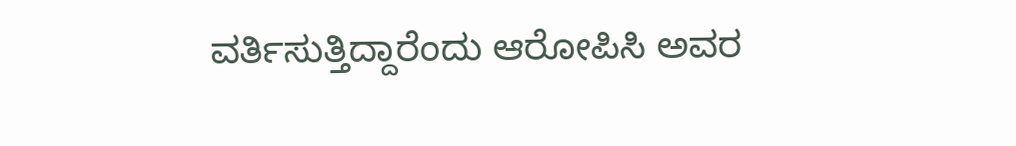ವರ್ತಿಸುತ್ತಿದ್ದಾರೆಂದು ಆರೋಪಿಸಿ ಅವರ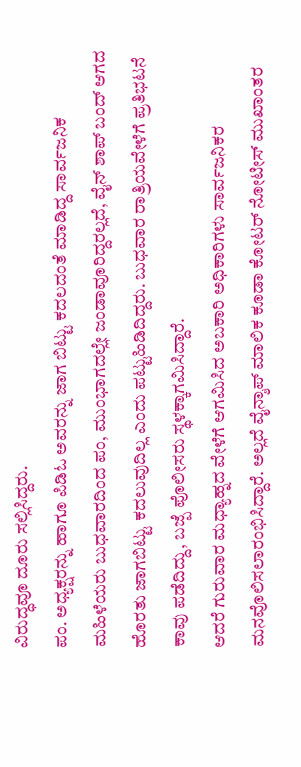ವಿರುದ್ಧವೂ ದೂರು ಸಲ್ಲಿಸಿದ್ದರು.
ಪಂ. ಅಧ್ಯಕ್ಷರನ್ನು ಹಾಗೂ ಪಿಡಿಓ ಅವರನ್ನು ಜಾಗ ಬಿಟ್ಟು ಕದಲದಂತೆ ಮಾಡಿದ್ದ ಸಾರ್ವಜನಿಕ ಮಹಿಳೆಯರು ಬುಧವಾರದಿಂದ ಪಂ, ಮುಂಭಾಗದಲ್ಲೇ ಜಂಡಾವೂರಿದ್ದರಲ್ಲದೆ, ವೈನ್ ಶಾಪ್ ಬಂದ್ ಆಗದ ಹೊರತು ಜಾಗಬಿಟ್ಟು ಕದಲುವುದಿಲ್ಲ ಎಂದು ಪಟ್ಟುಹಿಡಿದಿದ್ದರು. ಬುಧವಾರ ರಾತ್ರಿಯವೇಳೆಗೆ ಪ್ರತಿಭಟನೆ ಕಾವು ಪಡೆದಿದ್ದು, ಬಜ್ಪೆ ಪೊಲೀಸರು ಸ್ಥಳಕ್ಕಾಗಮಿಸಿದ್ದಾರೆ.
ಆದರೆ ಗುರುವಾರ ಮಧ್ಯಾಹ್ನದ ವೇಳೆಗೆ ಆಗಮಿಸಿದ ಅಬಕಾರಿ ಅಧಿಕಾರಿಗಳು ಸಾರ್ವಜನಿಕರ ಮನವೊಲಿಸಲಾರಂಭಿಸಿದ್ದಾರೆ. ಅಲ್ಲದೆ ವೈನ್ಶಾಪ್ ಮಾಲಿಕ ಕೂಡಾ ಕೋಟರ್ ನೋಟೀಸ್ ಮುಖಾಂತರ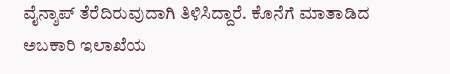ವೈನ್ಶಾಪ್ ತೆರೆದಿರುವುದಾಗಿ ತಿಳಿಸಿದ್ದಾರೆ. ಕೊನೆಗೆ ಮಾತಾಡಿದ ಅಬಕಾರಿ ಇಲಾಖೆಯ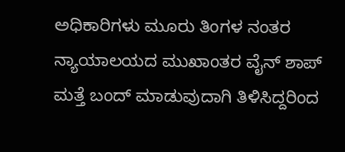ಅಧಿಕಾರಿಗಳು ಮೂರು ತಿಂಗಳ ನಂತರ ನ್ಯಾಯಾಲಯದ ಮುಖಾಂತರ ವೈನ್ ಶಾಪ್ ಮತ್ತೆ ಬಂದ್ ಮಾಡುವುದಾಗಿ ತಿಳಿಸಿದ್ದರಿಂದ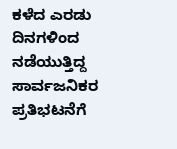ಕಳೆದ ಎರಡು ದಿನಗಳಿಂದ ನಡೆಯುತ್ತಿದ್ದ ಸಾರ್ವಜನಿಕರ ಪ್ರತಿಭಟನೆಗೆ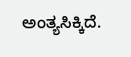ಅಂತ್ಯಸಿಕ್ಕಿದೆ.